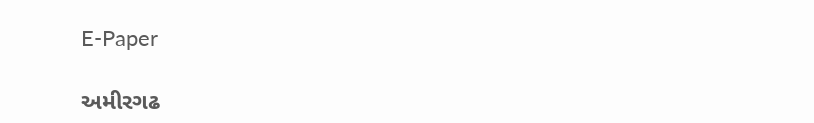E-Paper

અમીરગઢ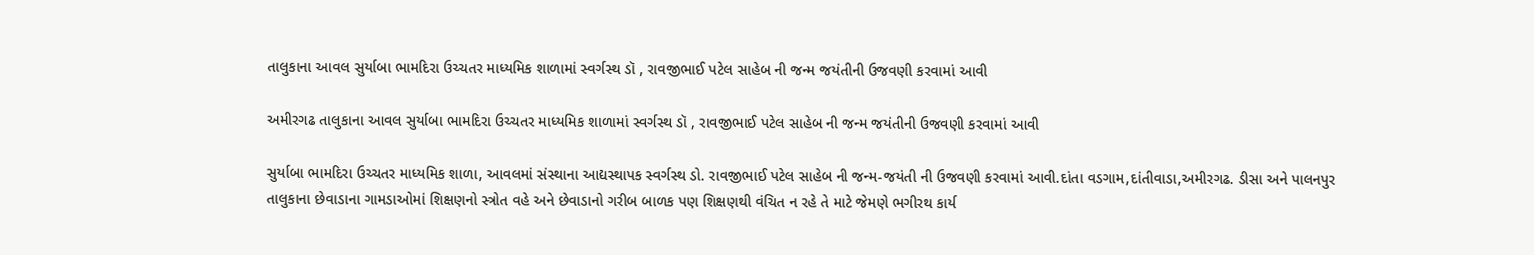તાલુકાના આવલ સુર્યાબા ભામદિરા ઉચ્ચતર માધ્યમિક શાળામાં સ્વર્ગસ્થ ડૉ , રાવજીભાઈ પટેલ સાહેબ ની જન્મ જયંતીની ઉજવણી કરવામાં આવી

અમીરગઢ તાલુકાના આવલ સુર્યાબા ભામદિરા ઉચ્ચતર માધ્યમિક શાળામાં સ્વર્ગસ્થ ડૉ , રાવજીભાઈ પટેલ સાહેબ ની જન્મ જયંતીની ઉજવણી કરવામાં આવી

સુર્યાબા ભામદિરા ઉચ્ચતર માધ્યમિક શાળા, આવલમાં સંસ્થાના આદ્યસ્થાપક સ્વર્ગસ્થ ડો. રાવજીભાઈ પટેલ સાહેબ ની જન્મ-જયંતી ની ઉજવણી કરવામાં આવી.દાંતા વડગામ,દાંતીવાડા,અમીરગઢ. ડીસા અને પાલનપુર તાલુકાના છેવાડાના ગામડાઓમાં શિક્ષણનો સ્ત્રોત વહે અને છેવાડાનો ગરીબ બાળક પણ શિક્ષણથી વંચિત ન રહે તે માટે જેમણે ભગીરથ કાર્ય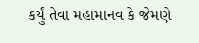કર્યું તેવા મહામાનવ કે જેમણે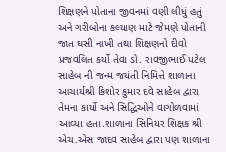શિક્ષણને પોતાના જીવનમાં વણી લીધું હતું અને ગરીબોના કલ્યાણ માટે જેમણે પોતાની જાત ઘસી નાખી તથા શિક્ષણનો દીવો પ્રજવલિત કર્યો તેવા ડો. રાવજીભાઈ પટેલ સાહેબ ની જન્મ જયંતી નિમિત્તે શાળાના આચાર્યશ્રી કિશોર કુમાર દવે સાહેબ દ્વારા તેમના કાર્યો અને સિદ્ધિઓને વાગોળવામાં આવ્યા હતા.શાળાના સિનિયર શિક્ષક શ્રી એચ.એસ જાદવ સાહેબ દ્વારા પણ શાળાના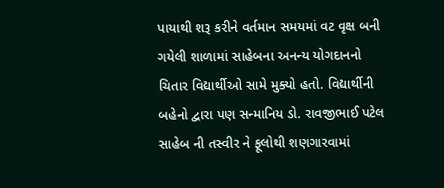પાયાથી શરૂ કરીને વર્તમાન સમયમાં વટ વૃક્ષ બની ગયેલી શાળામાં સાહેબના અનન્ય યોગદાનનો ચિતાર વિદ્યાર્થીઓ સામે મુક્યો હતો. વિદ્યાર્થીની બહેનો દ્વારા પણ સન્માનિય ડો. રાવજીભાઈ પટેલ સાહેબ ની તસ્વીર ને ફૂલોથી શણગારવામાં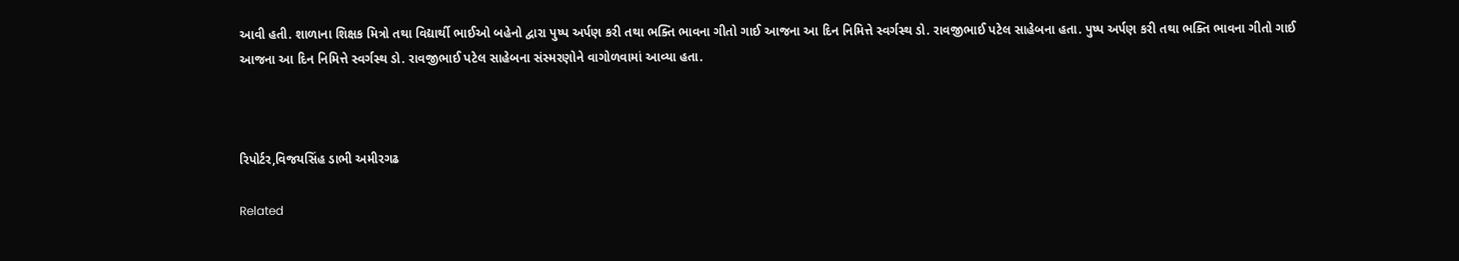આવી હતી. શાળાના શિક્ષક મિત્રો તથા વિદ્યાર્થી ભાઈઓ બહેનો દ્વારા પુષ્પ અર્પણ કરી તથા ભક્તિ ભાવના ગીતો ગાઈ આજના આ દિન નિમિત્તે સ્વર્ગસ્થ ડો. રાવજીભાઈ પટેલ સાહેબના હતા. પુષ્પ અર્પણ કરી તથા ભક્તિ ભાવના ગીતો ગાઈ આજના આ દિન નિમિત્તે સ્વર્ગસ્થ ડો. રાવજીભાઈ પટેલ સાહેબના સંસ્મરણોને વાગોળવામાં આવ્યા હતા.



રિપોર્ટર,વિજયસિંહ ડાભી અમીરગઢ

Related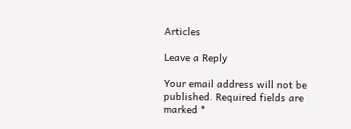Articles

Leave a Reply

Your email address will not be published. Required fields are marked *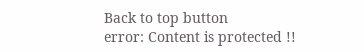Back to top button
error: Content is protected !!